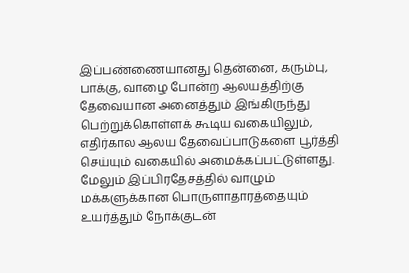இப்பண்ணையானது தென்னை, கரும்பு, பாக்கு, வாழை போன்ற ஆலயத்திற்கு தேவையான அனைத்தும் இங்கிருந்து பெற்றுக்கொள்ளக் கூடிய வகையிலும், எதிர்கால ஆலய தேவைப்பாடுகளை பூர்த்தி செய்யும் வகையில் அமைக்கப்பட்டுள்ளது. மேலும் இப்பிரதேசத்தில் வாழும் மக்களுக்கான பொருளாதாரத்தையும் உயர்த்தும் நோக்குடன்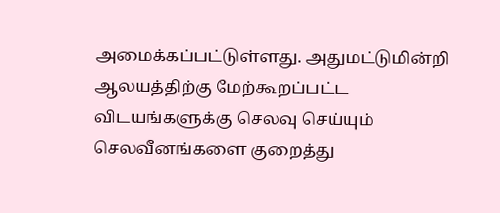அமைக்கப்பட்டுள்ளது. அதுமட்டுமின்றி ஆலயத்திற்கு மேற்கூறப்பட்ட விடயங்களுக்கு செலவு செய்யும் செலவீனங்களை குறைத்து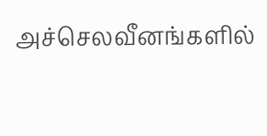அச்செலவீனங்களில்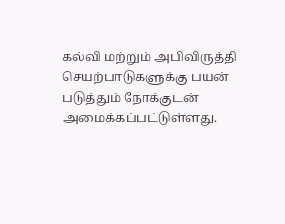கல்வி மற்றும் அபிவிருத்தி செயற்பாடுகளுக்கு பயன் படுத்தும் நோக்குடன் அமைக்கப்பட்டுள்ளது.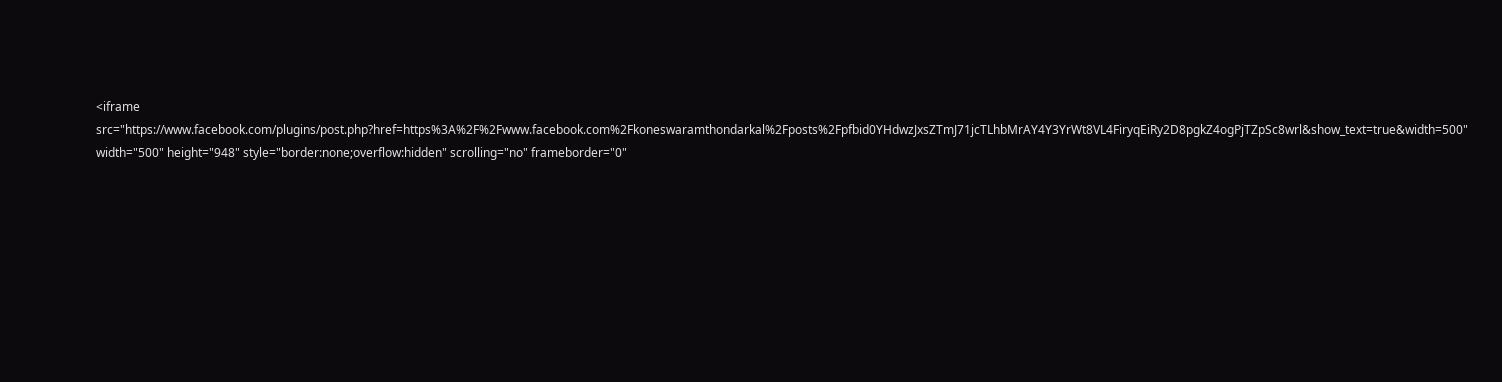<iframe src="https://www.facebook.com/plugins/post.php?href=https%3A%2F%2Fwww.facebook.com%2Fkoneswaramthondarkal%2Fposts%2Fpfbid0YHdwzJxsZTmJ71jcTLhbMrAY4Y3YrWt8VL4FiryqEiRy2D8pgkZ4ogPjTZpSc8wrl&show_text=true&width=500" width="500" height="948" style="border:none;overflow:hidden" scrolling="no" frameborder="0"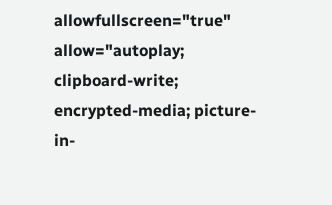allowfullscreen="true" allow="autoplay; clipboard-write; encrypted-media; picture-in-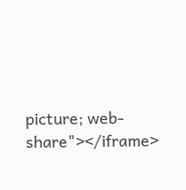picture; web-share"></iframe>